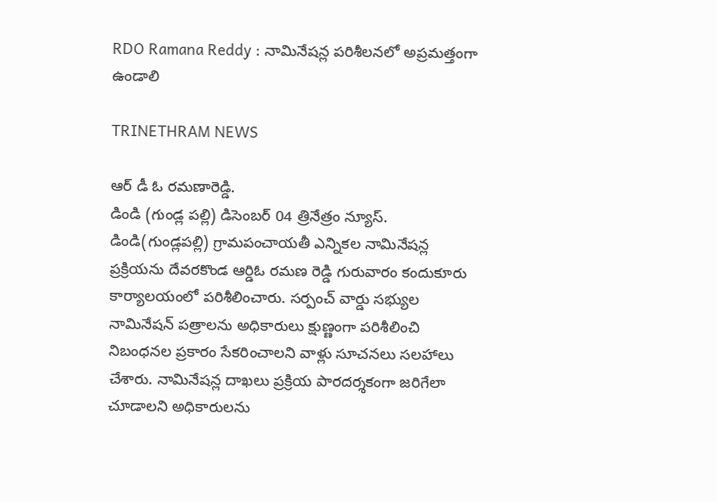RDO Ramana Reddy : నామినేషన్ల పరిశీలనలో అప్రమత్తంగా ఉండాలి

TRINETHRAM NEWS

ఆర్ డీ ఓ రమణారెడ్డి.
డిండి (గుండ్ల పల్లి) డిసెంబర్ 04 త్రినేత్రం న్యూస్. డిండి(గుండ్లపల్లి) గ్రామపంచాయతీ ఎన్నికల నామినేషన్ల ప్రక్రియను దేవరకొండ ఆర్డిఓ రమణ రెడ్డి గురువారం కందుకూరు కార్యాలయంలో పరిశీలించారు. సర్పంచ్ వార్డు సభ్యుల నామినేషన్ పత్రాలను అధికారులు క్షుణ్ణంగా పరిశీలించి నిబంధనల ప్రకారం సేకరించాలని వాళ్లు సూచనలు సలహాలు చేశారు. నామినేషన్ల దాఖలు ప్రక్రియ పారదర్శకంగా జరిగేలా చూడాలని అధికారులను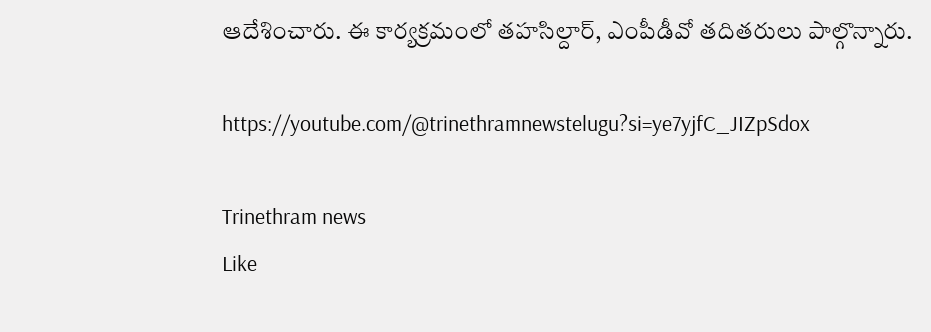ఆదేశించారు. ఈ కార్యక్రమంలో తహసిల్దార్, ఎంపీడీవో తదితరులు పాల్గొన్నారు.

https://youtube.com/@trinethramnewstelugu?si=ye7yjfC_JIZpSdox

Trinethram news
Like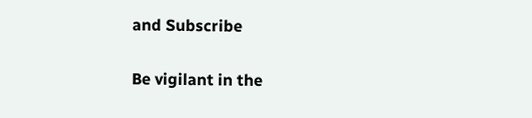and Subscribe

Be vigilant in the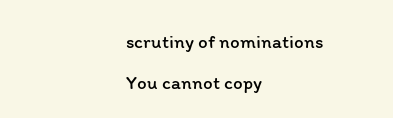scrutiny of nominations

You cannot copy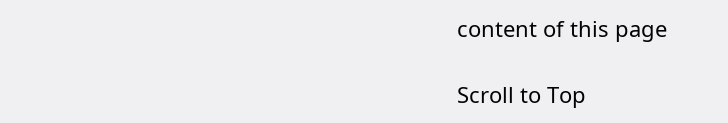content of this page

Scroll to Top